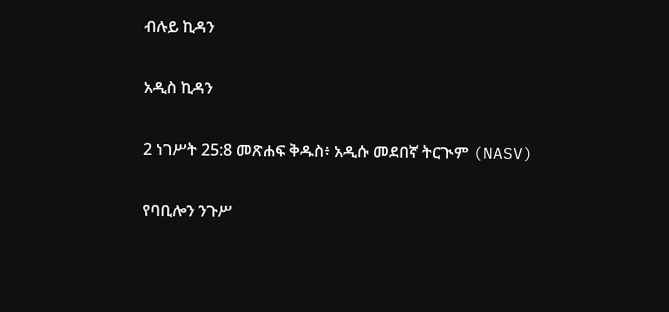ብሉይ ኪዳን

አዲስ ኪዳን

2 ነገሥት 25:8 መጽሐፍ ቅዱስ፥ አዲሱ መደበኛ ትርጒም (NASV)

የባቢሎን ንጉሥ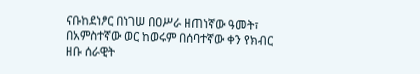ናቡከደነፆር በነገሠ በዐሥራ ዘጠነኛው ዓመት፣ በአምስተኛው ወር ከወሩም በሰባተኛው ቀን የክብር ዘቡ ሰራዊት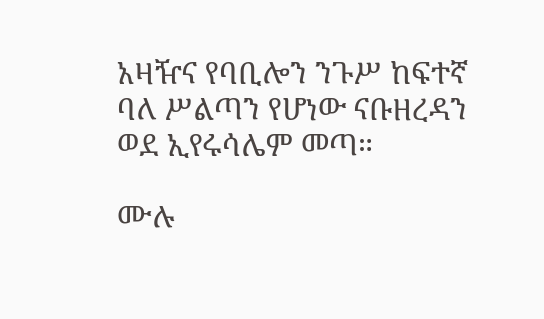አዛዥና የባቢሎን ንጉሥ ከፍተኛ ባለ ሥልጣን የሆነው ናቡዘረዳን ወደ ኢየሩሳሌም መጣ።

ሙሉ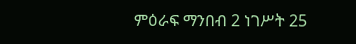ምዕራፍ ማንበብ 2 ነገሥት 25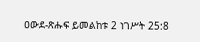ዐውደ-ጽሑፍ ይመልከቱ 2 ነገሥት 25:8